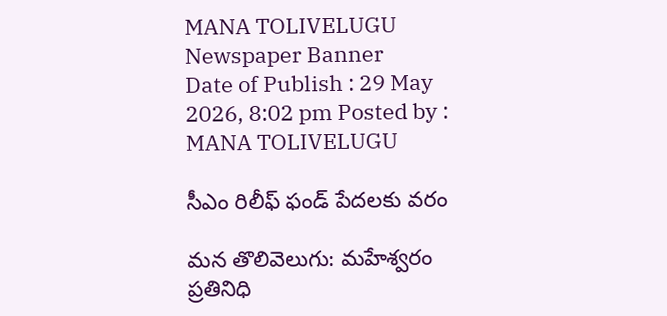MANA TOLIVELUGU
Newspaper Banner
Date of Publish : 29 May 2026, 8:02 pm Posted by : MANA TOLIVELUGU

సీఎం రిలీఫ్ ఫండ్ పేదలకు వరం

మన తొలివెలుగు: మహేశ్వరం ప్రతినిధి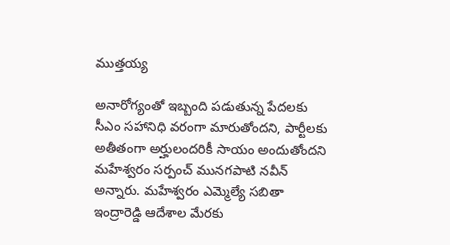ముత్తయ్య

అనారోగ్యంతో ఇబ్బంది పడుతున్న పేదలకు సీఎం సహానిధి వరంగా మారుతోందని, పార్టీలకు అతీతంగా అర్హులందరికీ సాయం అందుతోందని మహేశ్వరం సర్పంచ్ మునగపాటి నవీన్ అన్నారు. మహేశ్వరం ఎమ్మెల్యే సబితా ఇంద్రారెడ్డి ఆదేశాల మేరకు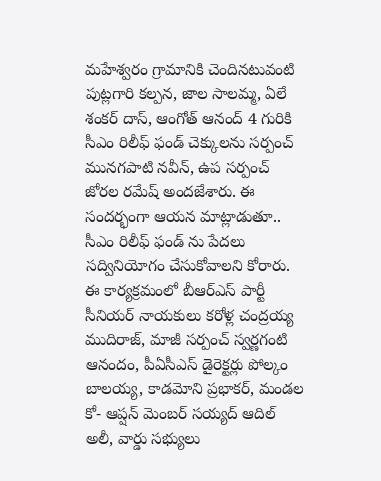మహేశ్వరం గ్రామానికి చెందినటువంటి పుట్లగారి కల్పన, జాల సాలమ్మ, ఏలే శంకర్ దాస్, ఆంగోత్ ఆనంద్ 4 గురికి సీఎం రిలీఫ్ ఫండ్ చెక్కులను సర్పంచ్ మునగపాటి నవీన్, ఉప సర్పంచ్ జోరల రమేష్ అందజేశారు. ఈ సందర్భంగా ఆయన మాట్లాడుతూ.. సీఎం రిలీఫ్ ఫండ్ ను పేదలు సద్వినియోగం చేసుకోవాలని కోరారు. ఈ కార్యక్రమంలో బీఆర్ఎస్ పార్టీ సీనియర్ నాయకులు కరోళ్ల చంద్రయ్య ముదిరాజ్, మాజీ సర్పంచ్ స్వర్ణగంటి ఆనందం, పీఏసీఎస్ డైరెక్టర్లు పోల్కం బాలయ్య, కాడమోని ప్రభాకర్, మండల కో- ఆప్షన్ మెంబర్ సయ్యద్ ఆదిల్ అలీ, వార్డు సభ్యులు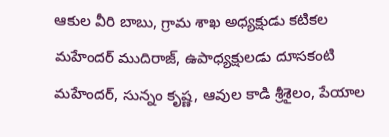ఆకుల వీరి బాబు, గ్రామ శాఖ అధ్యక్షుడు కటికల మహేందర్ ముదిరాజ్, ఉపాధ్యక్షులడు దూసకంటి మహేందర్, సున్నం కృష్ణ, ఆవుల కాడి శ్రీశైలం, పేయాల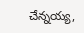చేన్నయ్య,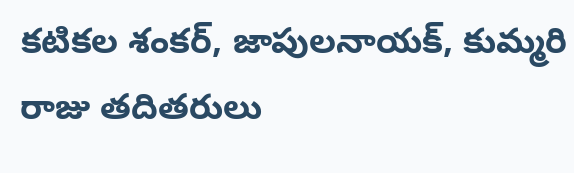కటికల శంకర్, జాపులనాయక్, కుమ్మరి రాజు తదితరులు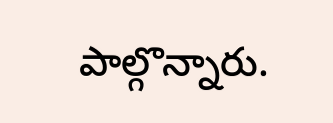పాల్గొన్నారు.